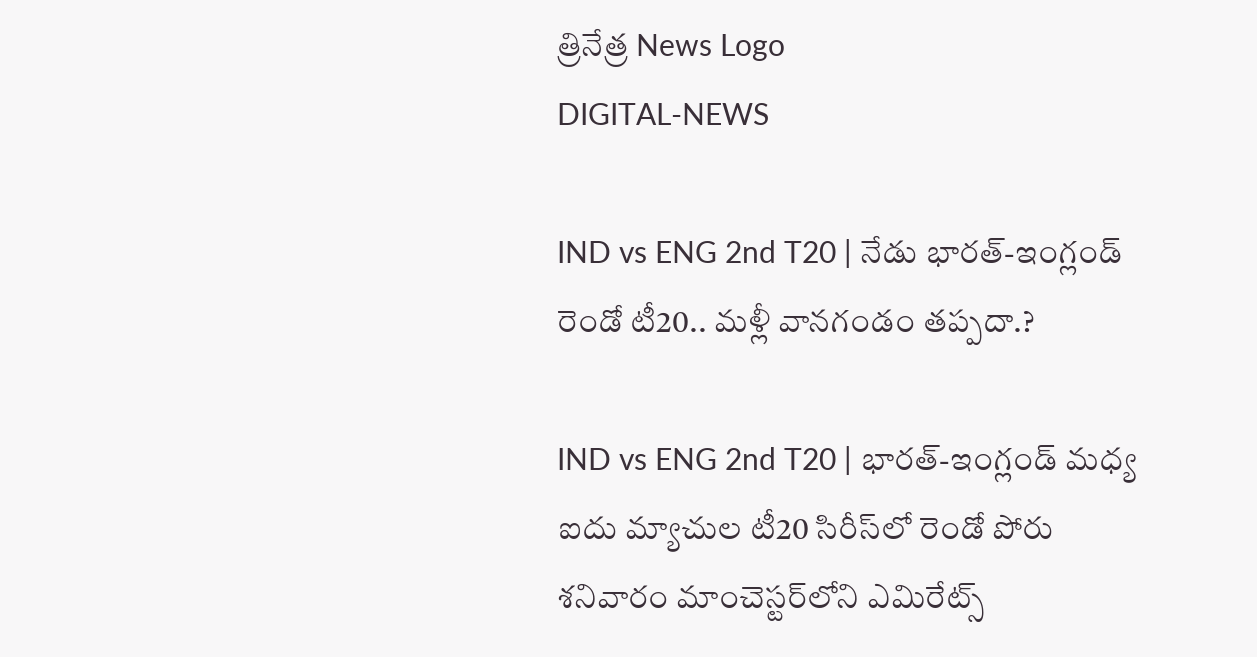త్రినేత్ర News Logo
DIGITAL-NEWS

IND vs ENG 2nd T20 | నేడు భారత్-ఇంగ్లండ్ రెండో టీ20.. మ‌ళ్లీ వాన‌గండం త‌ప్ప‌దా.?

IND vs ENG 2nd T20 | భారత్-ఇంగ్లండ్ మధ్య ఐదు మ్యాచుల టీ20 సిరీస్‌లో రెండో పోరు శనివారం మాంచెస్టర్‌లోని ఎమిరేట్స్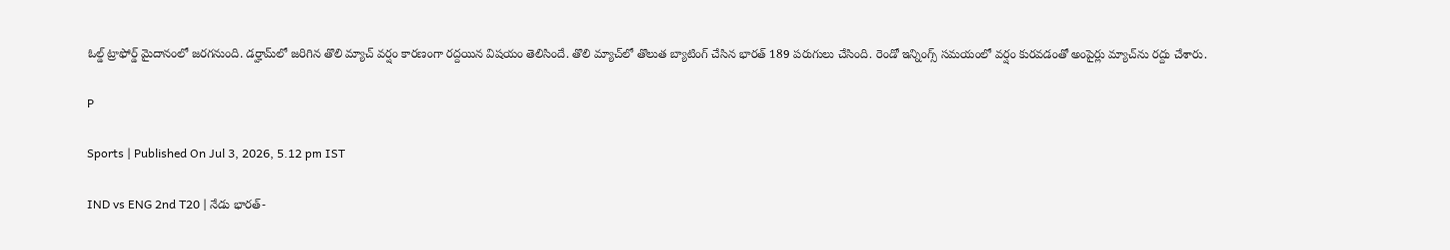ఓల్డ్ ట్రాఫోర్డ్ మైదానంలో జరగనుంది. డర్హామ్‌లో జరిగిన తొలి మ్యాచ్ వర్షం కారణంగా ర‌ద్ద‌యిన విష‌యం తెలిసిందే. తొలి మ్యాచ్‌లో తొలుత బ్యాటింగ్ చేసిన భారత్ 189 పరుగులు చేసింది. రెండో ఇన్నింగ్స్ స‌మ‌యంలో వ‌ర్షం కుర‌వ‌డంతో అంపైర్లు మ్యాచ్‌ను ర‌ద్దు చేశారు.

P

Sports | Published On Jul 3, 2026, 5.12 pm IST

IND vs ENG 2nd T20 | నేడు భారత్-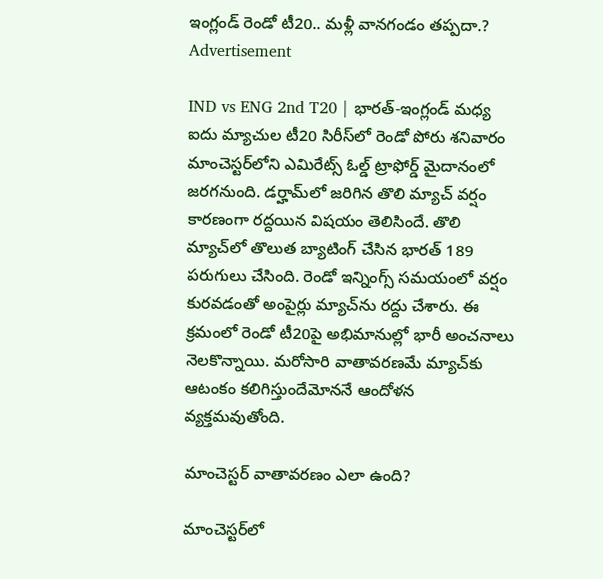ఇంగ్లండ్ రెండో టీ20.. మ‌ళ్లీ వాన‌గండం త‌ప్ప‌దా.?
Advertisement

IND vs ENG 2nd T20 | భారత్-ఇంగ్లండ్ మధ్య ఐదు మ్యాచుల టీ20 సిరీస్‌లో రెండో పోరు శనివారం మాంచెస్టర్‌లోని ఎమిరేట్స్ ఓల్డ్ ట్రాఫోర్డ్ మైదానంలో జరగనుంది. డర్హామ్‌లో జరిగిన తొలి మ్యాచ్ వర్షం కారణంగా ర‌ద్ద‌యిన విష‌యం తెలిసిందే. తొలి మ్యాచ్‌లో తొలుత బ్యాటింగ్ చేసిన భారత్ 189 పరుగులు చేసింది. రెండో ఇన్నింగ్స్ స‌మ‌యంలో వ‌ర్షం కుర‌వ‌డంతో అంపైర్లు మ్యాచ్‌ను ర‌ద్దు చేశారు. ఈ క్ర‌మంలో రెండో టీ20పై అభిమానుల్లో భారీ అంచనాలు నెలకొన్నాయి. మరోసారి వాతావరణమే మ్యాచ్‌కు ఆటంకం క‌లిగిస్తుందేమోన‌నే ఆందోళన వ్యక్తమవుతోంది.

మాంచెస్టర్ వాతావరణం ఎలా ఉంది?

మాంచెస్టర్‌లో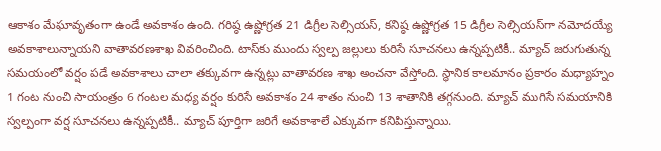ఆకాశం మేఘావృతంగా ఉండే అవకాశం ఉంది. గరిష్ఠ ఉష్ణోగ్రత 21 డిగ్రీల సెల్సియస్, కనిష్ఠ ఉష్ణోగ్రత 15 డిగ్రీల సెల్సియస్‌గా నమోదయ్యే అవ‌కాశాలున్నాయ‌ని వాతావ‌ర‌ణ‌శాఖ వివ‌రించింది. టాస్‌కు ముందు స్వల్ప జల్లులు కురిసే సూచనలు ఉన్నప్పటికీ.. మ్యాచ్ జరుగుతున్న సమయంలో వర్షం పడే అవకాశాలు చాలా తక్కువగా ఉన్నట్లు వాతావరణ శాఖ అంచనా వేస్తోంది. స్థానిక కాలమానం ప్రకారం మధ్యాహ్నం 1 గంట నుంచి సాయంత్రం 6 గంటల మధ్య వర్షం కురిసే అవకాశం 24 శాతం నుంచి 13 శాతానికి తగ్గనుంది. మ్యాచ్ ముగిసే సమయానికి స్వల్పంగా వర్ష సూచనలు ఉన్న‌ప్ప‌టికీ.. మ్యాచ్ పూర్తిగా జరిగే అవకాశాలే ఎక్కువగా కనిపిస్తున్నాయి.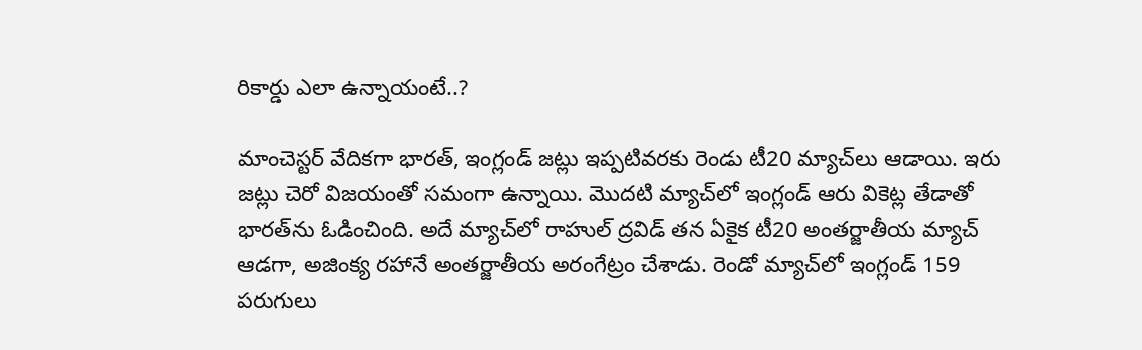రికార్డు ఎలా ఉన్నాయంటే..?

మాంచెస్టర్ వేదికగా భారత్, ఇంగ్లండ్ జట్లు ఇప్పటివరకు రెండు టీ20 మ్యాచ్‌లు ఆడాయి. ఇరు జట్లు చెరో విజయంతో సమంగా ఉన్నాయి. మొదటి మ్యాచ్‌లో ఇంగ్లండ్ ఆరు వికెట్ల తేడాతో భారత్‌ను ఓడించింది. అదే మ్యాచ్‌లో రాహుల్ ద్రవిడ్ తన ఏకైక టీ20 అంతర్జాతీయ మ్యాచ్ ఆడగా, అజింక్య రహానే అంతర్జాతీయ అరంగేట్రం చేశాడు. రెండో మ్యాచ్‌లో ఇంగ్లండ్ 159 పరుగులు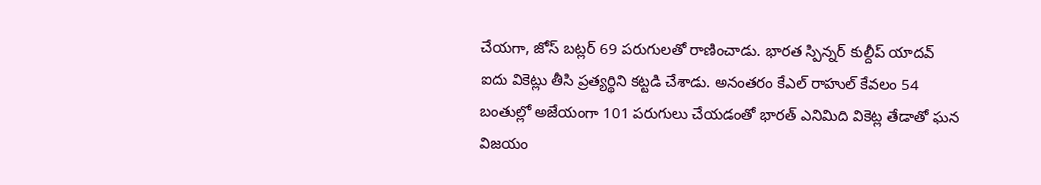చేయగా, జోస్ బట్లర్ 69 పరుగులతో రాణించాడు. భారత స్పిన్నర్ కుల్దీప్ యాదవ్ ఐదు వికెట్లు తీసి ప్రత్యర్థిని కట్టడి చేశాడు. అనంతరం కేఎల్ రాహుల్ కేవలం 54 బంతుల్లో అజేయంగా 101 పరుగులు చేయడంతో భారత్ ఎనిమిది వికెట్ల తేడాతో ఘన విజయం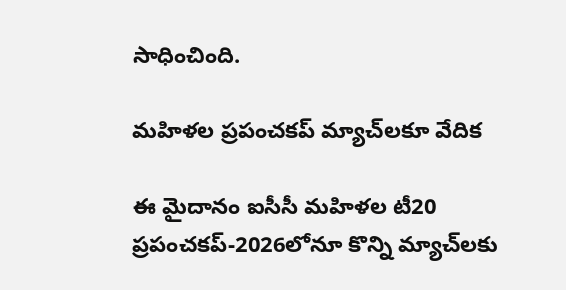సాధించింది.

మహిళల ప్రపంచకప్ మ్యాచ్‌లకూ వేదిక

ఈ మైదానం ఐసీసీ మహిళల టీ20 ప్రపంచకప్-2026లోనూ కొన్ని మ్యాచ్‌లకు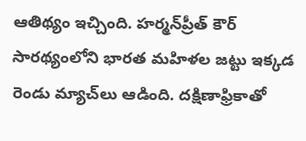ఆతిథ్యం ఇచ్చింది. హర్మన్‌ప్రీత్ కౌర్ సారథ్యంలోని భారత మహిళల జట్టు ఇక్కడ రెండు మ్యాచ్‌లు ఆడింది. దక్షిణాఫ్రికాతో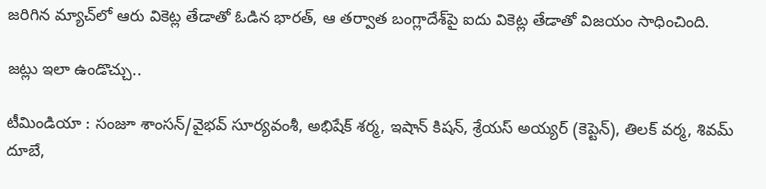జరిగిన మ్యాచ్‌లో ఆరు వికెట్ల తేడాతో ఓడిన భారత్, ఆ తర్వాత బంగ్లాదేశ్‌పై ఐదు వికెట్ల తేడాతో విజయం సాధించింది.

జ‌ట్లు ఇలా ఉండొచ్చు..

టీమిండియా : సంజూ శాంసన్/వైభవ్ సూర్యవంశీ, అభిషేక్ శర్మ, ఇషాన్ కిషన్, శ్రేయస్ అయ్యర్ (కెప్టెన్), తిలక్ వర్మ, శివమ్ దూబే,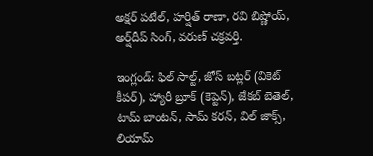అక్షర్ పటేల్, హర్షిత్ రాణా, రవి బిష్ణోయ్, అర్ష్‌దీప్ సింగ్, వరుణ్ చక్రవర్తి.

ఇంగ్లండ్: ఫిల్ సాల్ట్, జోస్ బట్లర్ (వికెట్ కీపర్), హ్యారీ బ్రూక్ (కెప్టెన్), జేకబ్ బెతెల్, టామ్ బాంటన్, సామ్ కరన్, విల్ జాక్స్, లియామ్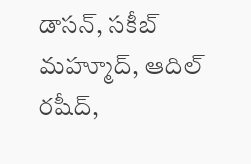డాసన్, సకీబ్ మహ్మూద్, ఆదిల్ రషీద్,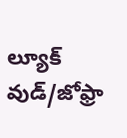ల్యూక్ వుడ్/జోఫ్రా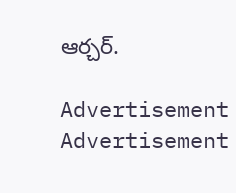ఆర్చర్.

Advertisement
Advertisement